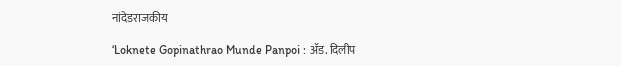नांदेडराजकीय

‘Loknete Gopinathrao Munde Panpoi : ॲड. दिलीप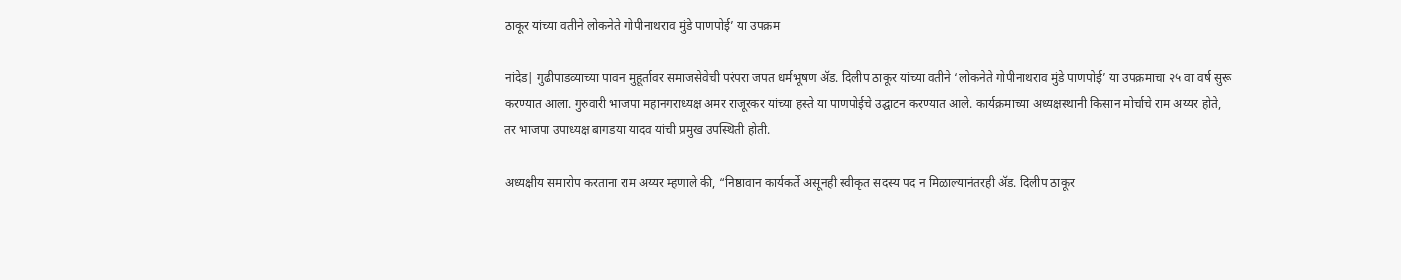ठाकूर यांच्या वतीने लोकनेते गोपीनाथराव मुंडे पाणपोई’ या उपक्रम

नांदेड| गुढीपाडव्याच्या पावन मुहूर्तावर समाजसेवेची परंपरा जपत धर्मभूषण ॲड. दिलीप ठाकूर यांच्या वतीने ‘लोकनेते गोपीनाथराव मुंडे पाणपोई’ या उपक्रमाचा २५ वा वर्ष सुरू करण्यात आला. गुरुवारी भाजपा महानगराध्यक्ष अमर राजूरकर यांच्या हस्ते या पाणपोईचे उद्घाटन करण्यात आले. कार्यक्रमाच्या अध्यक्षस्थानी किसान मोर्चाचे राम अय्यर होते, तर भाजपा उपाध्यक्ष बागडया यादव यांची प्रमुख उपस्थिती होती.

अध्यक्षीय समारोप करताना राम अय्यर म्हणाले की, “निष्ठावान कार्यकर्ते असूनही स्वीकृत सदस्य पद न मिळाल्यानंतरही ॲड. दिलीप ठाकूर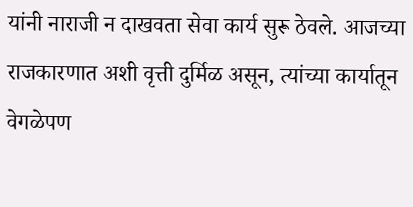यांनी नाराजी न दाखवता सेवा कार्य सुरू ठेवले. आजच्या राजकारणात अशी वृत्ती दुर्मिळ असून, त्यांच्या कार्यातून वेगळेपण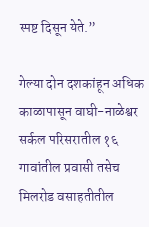स्पष्ट दिसून येते.”

गेल्या दोन दशकांहून अधिक काळापासून वाघी-नाळेश्वर सर्कल परिसरातील १६ गावांतील प्रवासी तसेच मिलरोड वसाहतीतील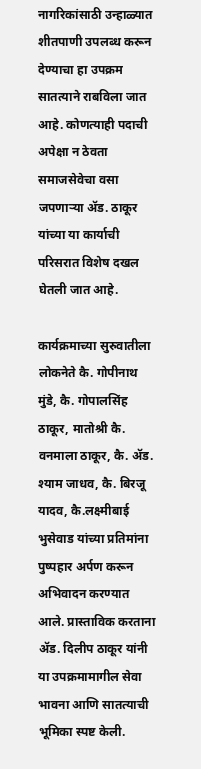नागरिकांसाठी उन्हाळ्यात शीतपाणी उपलब्ध करून देण्याचा हा उपक्रम सातत्याने राबविला जात आहे. कोणत्याही पदाची अपेक्षा न ठेवता समाजसेवेचा वसा जपणाऱ्या ॲड. ठाकूर यांच्या या कार्याची परिसरात विशेष दखल घेतली जात आहे.

कार्यक्रमाच्या सुरुवातीला लोकनेते कै. गोपीनाथ मुंडे, कै. गोपालसिंह ठाकूर, मातोश्री कै. वनमाला ठाकूर, कै. ॲड. श्याम जाधव, कै. बिरजू यादव, कै.लक्ष्मीबाई भुसेवाड यांच्या प्रतिमांना पुष्पहार अर्पण करून अभिवादन करण्यात आले. प्रास्ताविक करताना ॲड. दिलीप ठाकूर यांनी या उपक्रमामागील सेवा भावना आणि सातत्याची भूमिका स्पष्ट केली.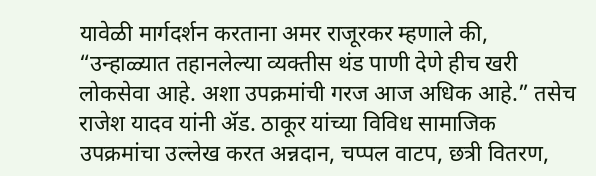यावेळी मार्गदर्शन करताना अमर राजूरकर म्हणाले की, “उन्हाळ्यात तहानलेल्या व्यक्तीस थंड पाणी देणे हीच खरी लोकसेवा आहे. अशा उपक्रमांची गरज आज अधिक आहे.” तसेच राजेश यादव यांनी ॲड. ठाकूर यांच्या विविध सामाजिक उपक्रमांचा उल्लेख करत अन्नदान, चप्पल वाटप, छत्री वितरण,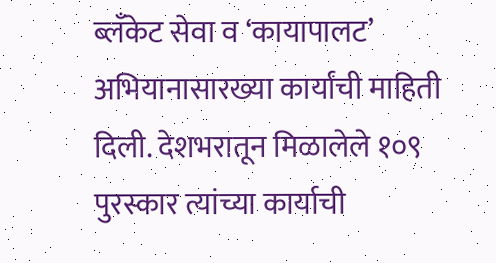ब्लँकेट सेवा व ‘कायापालट’ अभियानासारख्या कार्यांची माहिती दिली. देशभरातून मिळालेले १०९ पुरस्कार त्यांच्या कार्याची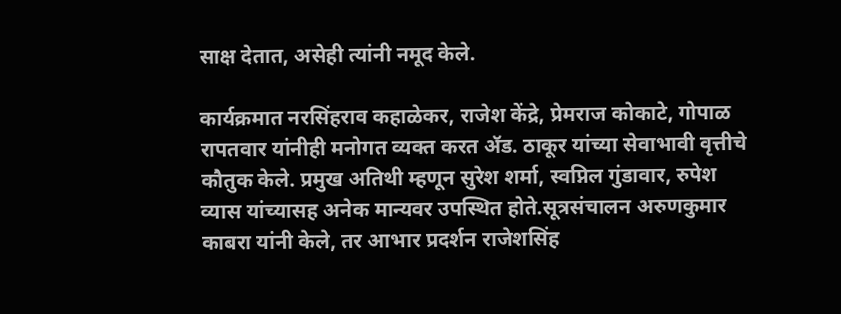साक्ष देतात, असेही त्यांनी नमूद केले.

कार्यक्रमात नरसिंहराव कहाळेकर, राजेश केंद्रे, प्रेमराज कोकाटे, गोपाळ रापतवार यांनीही मनोगत व्यक्त करत ॲड. ठाकूर यांच्या सेवाभावी वृत्तीचे कौतुक केले. प्रमुख अतिथी म्हणून सुरेश शर्मा, स्वप्निल गुंडावार, रुपेश व्यास यांच्यासह अनेक मान्यवर उपस्थित होते.सूत्रसंचालन अरुणकुमार काबरा यांनी केले, तर आभार प्रदर्शन राजेशसिंह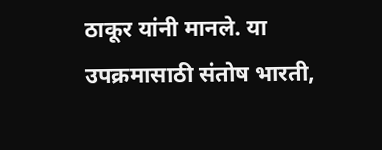ठाकूर यांनी मानले. या उपक्रमासाठी संतोष भारती,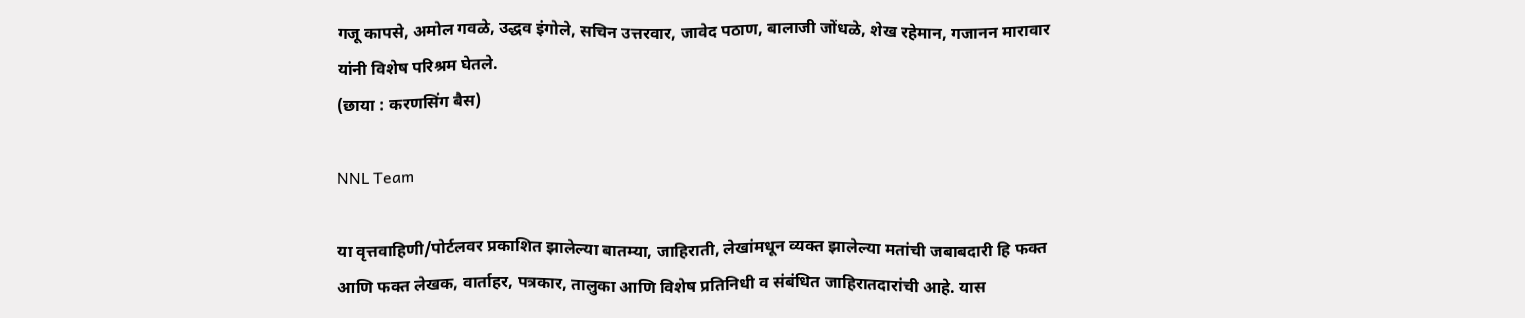गजू कापसे, अमोल गवळे, उद्धव इंगोले, सचिन उत्तरवार, जावेद पठाण, बालाजी जोंधळे, शेख रहेमान, गजानन मारावार यांनी विशेष परिश्रम घेतले.
(छाया : करणसिंग बैस)

NNL Team

या वृत्तवाहिणी/पोर्टलवर प्रकाशित झालेल्या बातम्या, जाहिराती, लेखांमधून व्यक्त झालेल्या मतांची जबाबदारी हि फक्त आणि फक्त लेखक, वार्ताहर, पत्रकार, तालुका आणि विशेष प्रतिनिधी व संबंधित जाहिरातदारांची आहे. यास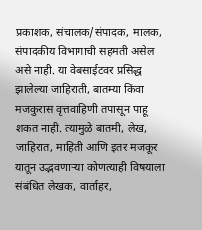प्रकाशक, संचालक/संपादक, मालक, संपादकीय विभागाची सहमती असेल असे नाही. या वेबसाईटवर प्रसिद्ध झालेल्या जाहिराती, बातम्या किंवा मजकुरास वृत्तवाहिणी तपासून पाहू शकत नाही. त्यामुळे बातमी, लेख, जाहिरात, माहिती आणि इतर मजकूर यातून उद्भवणाऱ्या कोणत्याही विषयाला संबंधित लेखक, वार्ताहर,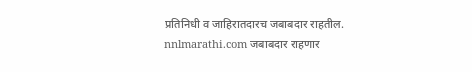प्रतिनिधी व जाहिरातदारच जबाबदार राहतील. nnlmarathi.com जबाबदार राहणार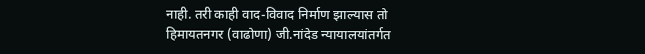नाही. तरी काही वाद-विवाद निर्माण झाल्यास तो हिमायतनगर (वाढोणा) जी.नांदेड न्यायालयांतर्गत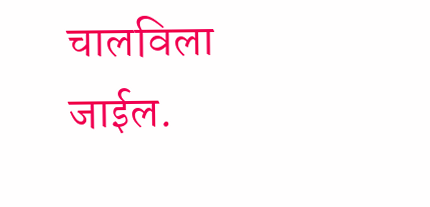चालविला जाईल.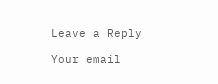Leave a Reply

Your email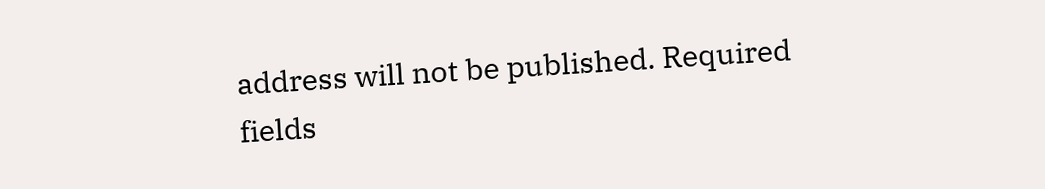address will not be published. Required fields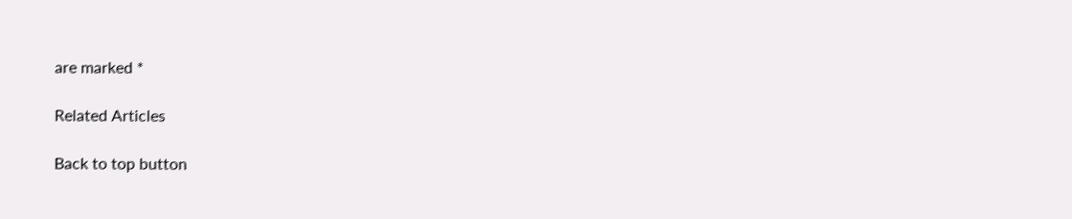are marked *

Related Articles

Back to top button